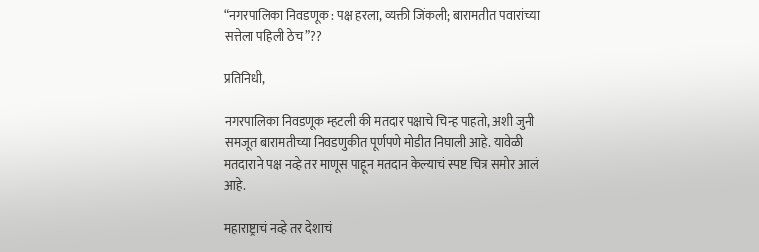“नगरपालिका निवडणूक : पक्ष हरला, व्यक्ती जिंकली; बारामतीत पवारांच्या सत्तेला पहिली ठेच”??

प्रतिनिधी,

नगरपालिका निवडणूक म्हटली की मतदार पक्षाचे चिन्ह पाहतो, अशी जुनी समजूत बारामतीच्या निवडणुकीत पूर्णपणे मोडीत निघाली आहे. यावेळी मतदाराने पक्ष नव्हे तर माणूस पाहून मतदान केल्याचं स्पष्ट चित्र समोर आलं आहे.

महाराष्ट्राचं नव्हे तर देशाचं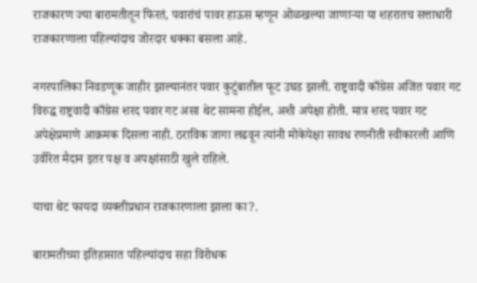राजकारण ज्या बारामतीतून फिरतं, पवारांचं पावर हाऊस म्हणून ओळखल्या जाणाऱ्या या शहरातच सत्ताधारी राजकारणाला पहिल्यांदाच जोरदार धक्का बसला आहे.

नगरपालिका निवडणूक जाहीर झाल्यानंतर पवार कुटुंबातील फूट उघड झाली. राष्ट्रवादी काँग्रेस अजित पवार गट विरुद्ध राष्ट्रवादी काँग्रेस शरद पवार गट असा थेट सामना होईल, अशी अपेक्षा होती. मात्र शरद पवार गट अपेक्षेप्रमाणे आक्रमक दिसला नाही. ठराविक जागा लढवून त्यांनी मोकेपेक्षा सावध रणनीती स्वीकारली आणि उर्वरित मैदान इतर पक्ष व अपक्षांसाठी खुले राहिले.

याचा थेट फायदा व्यक्तीप्रधान राजकारणाला झाला का?.

बारामतीच्या इतिहासात पहिल्यांदाच सहा विरोधक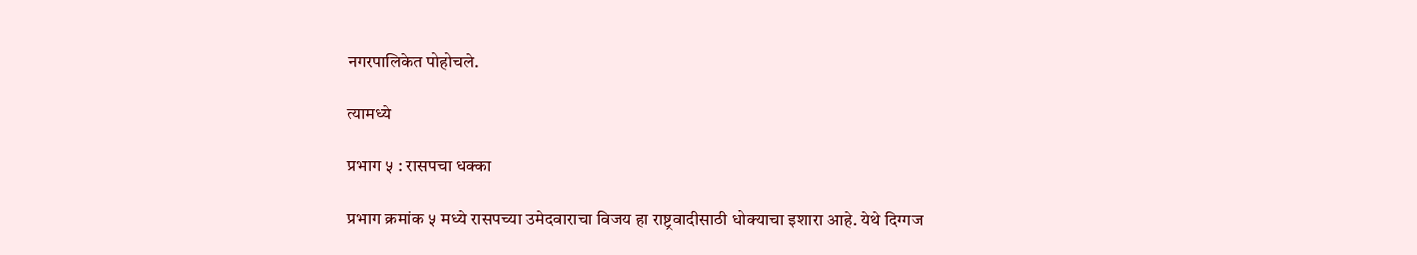नगरपालिकेत पोहोचले.

त्यामध्ये

प्रभाग ५ : रासपचा धक्का

प्रभाग क्रमांक ५ मध्ये रासपच्या उमेदवाराचा विजय हा राष्ट्रवादीसाठी धोक्याचा इशारा आहे. येथे दिग्गज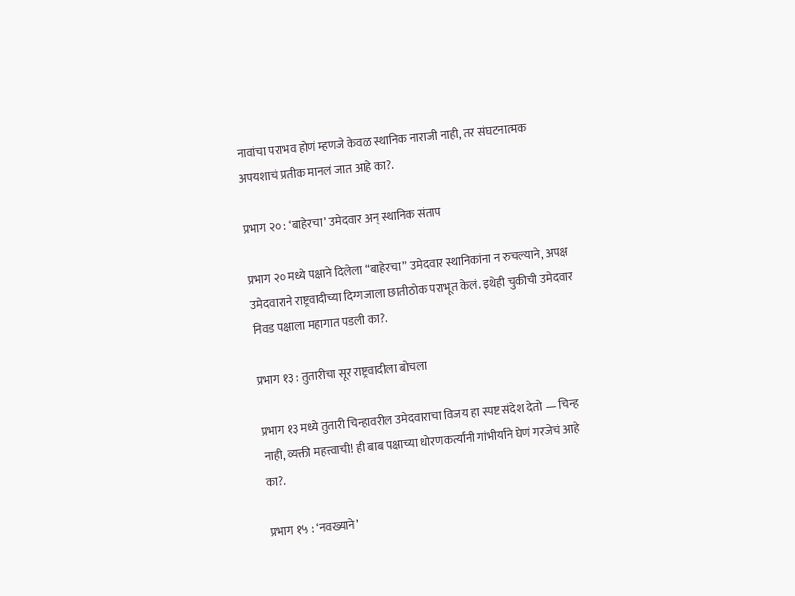नावांचा पराभव होणं म्हणजे केवळ स्थानिक नाराजी नाही, तर संघटनात्मक अपयशाचं प्रतीक मानलं जात आहे का?.

प्रभाग २० : ‘बाहेरचा’ उमेदवार अन् स्थानिक संताप

प्रभाग २० मध्ये पक्षाने दिलेला “बाहेरचा” उमेदवार स्थानिकांना न रुचल्याने, अपक्ष उमेदवाराने राष्ट्रवादीच्या दिग्गजाला छातीठोक पराभूत केलं. इथेही चुकीची उमेदवार निवड पक्षाला महागात पडली का?.

प्रभाग १३ : तुतारीचा सूर राष्ट्रवादीला बोचला

प्रभाग १३ मध्ये तुतारी चिन्हावरील उमेदवाराचा विजय हा स्पष्ट संदेश देतो — चिन्ह नाही, व्यक्ती महत्त्वाची! ही बाब पक्षाच्या धोरणकर्त्यांनी गांभीर्याने घेणं गरजेचं आहे का?.

प्रभाग १५ : ‘नवख्याने’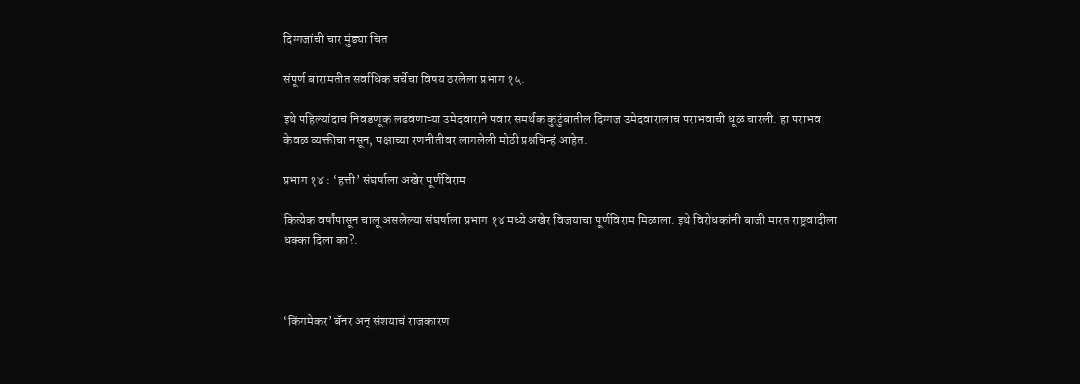दिग्गजांची चार मुंड्या चित

संपूर्ण बारामतीत सर्वाधिक चर्चेचा विषय ठरलेला प्रभाग १५.

इथे पहिल्यांदाच निवडणूक लढवणाऱ्या उमेदवाराने पवार समर्थक कुटुंबातील दिग्गज उमेदवारालाच पराभवाची धूळ चारली. हा पराभव केवळ व्यक्तीचा नसून, पक्षाच्या रणनीतीवर लागलेली मोठी प्रश्नचिन्हं आहेत.

प्रभाग १४ : ‘हत्ती’ संघर्षाला अखेर पूर्णविराम

कित्येक वर्षांपासून चालू असलेल्या संघर्षाला प्रभाग १४ मध्ये अखेर विजयाचा पूर्णविराम मिळाला. इथे विरोधकांनी बाजी मारत राष्ट्रवादीला धक्का दिला का?.



‘किंगमेकर’ बॅनर अन् संशयाचं राजकारण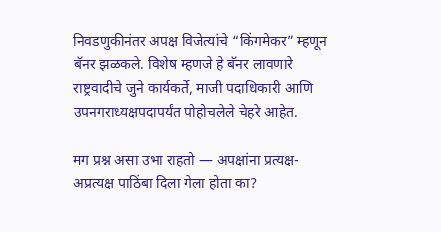निवडणुकीनंतर अपक्ष विजेत्यांचे “किंगमेकर” म्हणून बॅनर झळकले. विशेष म्हणजे हे बॅनर लावणारे राष्ट्रवादीचे जुने कार्यकर्ते, माजी पदाधिकारी आणि उपनगराध्यक्षपदापर्यंत पोहोचलेले चेहरे आहेत.

मग प्रश्न असा उभा राहतो — अपक्षांना प्रत्यक्ष-अप्रत्यक्ष पाठिंबा दिला गेला होता का?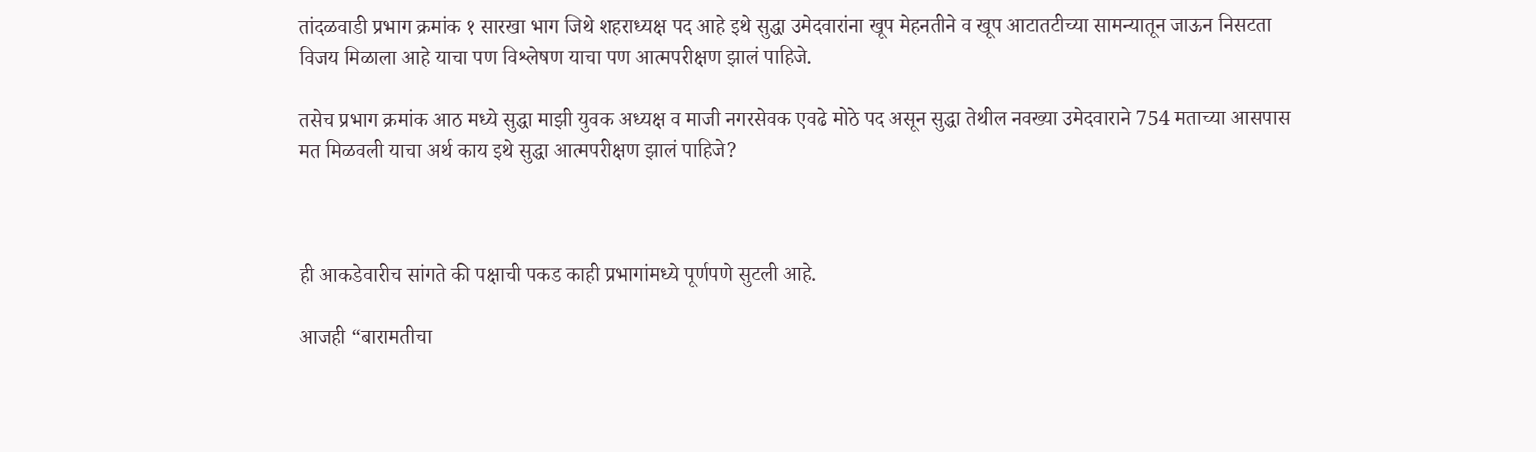तांदळवाडी प्रभाग क्रमांक १ सारखा भाग जिथे शहराध्यक्ष पद आहे इथे सुद्धा उमेदवारांना खूप मेहनतीने व खूप आटातटीच्या सामन्यातून जाऊन निसटता विजय मिळाला आहे याचा पण विश्लेषण याचा पण आत्मपरीक्षण झालं पाहिजे.

तसेच प्रभाग क्रमांक आठ मध्ये सुद्धा माझी युवक अध्यक्ष व माजी नगरसेवक एवढे मोठे पद असून सुद्धा तेथील नवख्या उमेदवाराने 754 मताच्या आसपास मत मिळवली याचा अर्थ काय इथे सुद्धा आत्मपरीक्षण झालं पाहिजे?



ही आकडेवारीच सांगते की पक्षाची पकड काही प्रभागांमध्ये पूर्णपणे सुटली आहे.

आजही “बारामतीचा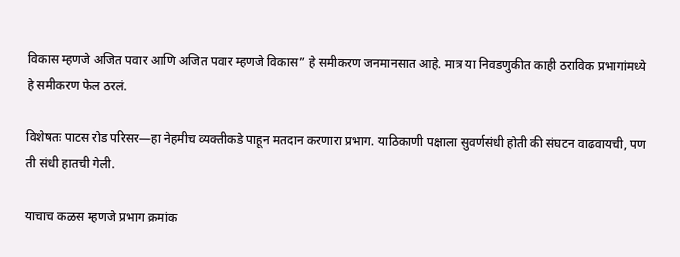विकास म्हणजे अजित पवार आणि अजित पवार म्हणजे विकास” हे समीकरण जनमानसात आहे. मात्र या निवडणुकीत काही ठराविक प्रभागांमध्ये हे समीकरण फेल ठरलं.

विशेषतः पाटस रोड परिसर—हा नेहमीच व्यक्तीकडे पाहून मतदान करणारा प्रभाग. याठिकाणी पक्षाला सुवर्णसंधी होती की संघटन वाढवायची, पण ती संधी हातची गेली.

याचाच कळस म्हणजे प्रभाग क्रमांक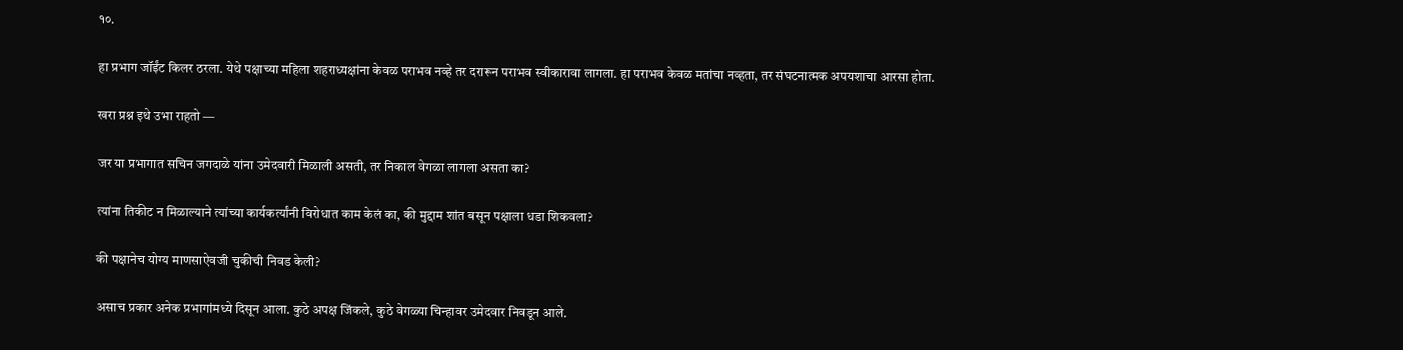१०.

हा प्रभाग जॉईंट किलर ठरला. येथे पक्षाच्या महिला शहराध्यक्षांना केवळ पराभव नव्हे तर दरारून पराभव स्वीकारावा लागला. हा पराभव केवळ मतांचा नव्हता, तर संघटनात्मक अपयशाचा आरसा होता.

खरा प्रश्न इथे उभा राहतो —

जर या प्रभागात सचिन जगदाळे यांना उमेदवारी मिळाली असती, तर निकाल वेगळा लागला असता का?

त्यांना तिकीट न मिळाल्याने त्यांच्या कार्यकर्त्यांनी विरोधात काम केलं का, की मुद्दाम शांत बसून पक्षाला धडा शिकवला?

की पक्षानेच योग्य माणसाऐवजी चुकीची निवड केली?

असाच प्रकार अनेक प्रभागांमध्ये दिसून आला. कुठे अपक्ष जिंकले, कुठे वेगळ्या चिन्हावर उमेदवार निवडून आले.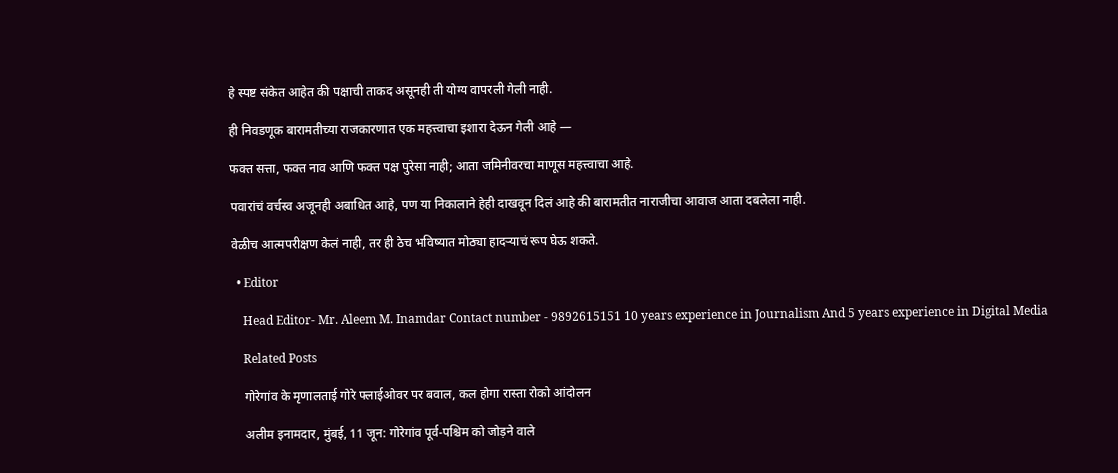हे स्पष्ट संकेत आहेत की पक्षाची ताकद असूनही ती योग्य वापरली गेली नाही.

ही निवडणूक बारामतीच्या राजकारणात एक महत्त्वाचा इशारा देऊन गेली आहे —

फक्त सत्ता, फक्त नाव आणि फक्त पक्ष पुरेसा नाही; आता जमिनीवरचा माणूस महत्त्वाचा आहे.

पवारांचं वर्चस्व अजूनही अबाधित आहे, पण या निकालाने हेही दाखवून दिलं आहे की बारामतीत नाराजीचा आवाज आता दबलेला नाही.

वेळीच आत्मपरीक्षण केलं नाही, तर ही ठेच भविष्यात मोठ्या हादऱ्याचं रूप घेऊ शकते.

  • Editor

    Head Editor- Mr. Aleem M. Inamdar Contact number - 9892615151 10 years experience in Journalism And 5 years experience in Digital Media

    Related Posts

    गोरेगांव के मृणालताई गोरे फ्लाईओवर पर बवाल, कल होगा रास्ता रोको आंदोलन

    अलीम इनामदार, मुंबई, 11 जून: गोरेगांव पूर्व-पश्चिम को जोड़ने वाले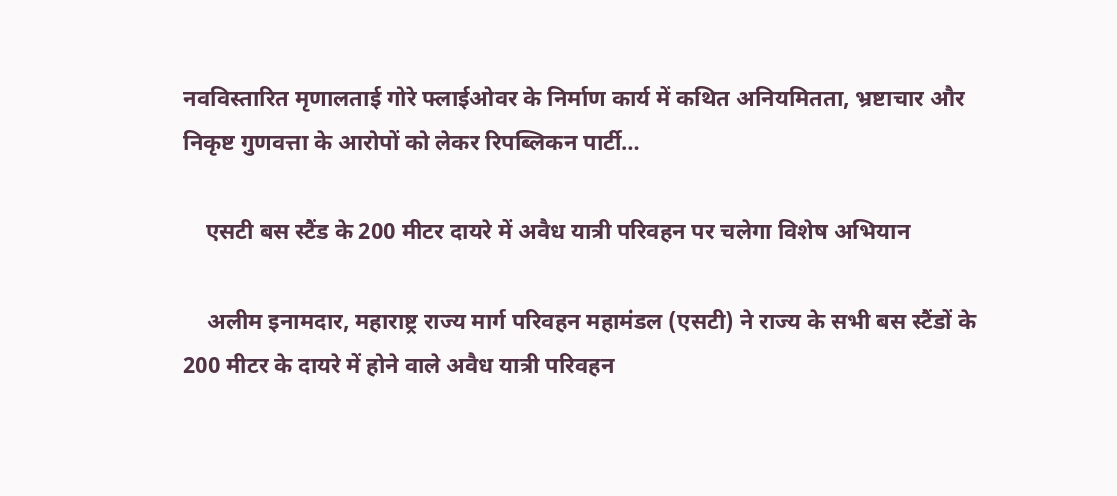नवविस्तारित मृणालताई गोरे फ्लाईओवर के निर्माण कार्य में कथित अनियमितता, भ्रष्टाचार और निकृष्ट गुणवत्ता के आरोपों को लेकर रिपब्लिकन पार्टी…

    एसटी बस स्टैंड के 200 मीटर दायरे में अवैध यात्री परिवहन पर चलेगा विशेष अभियान

    अलीम इनामदार, महाराष्ट्र राज्य मार्ग परिवहन महामंडल (एसटी) ने राज्य के सभी बस स्टैंडों के 200 मीटर के दायरे में होने वाले अवैध यात्री परिवहन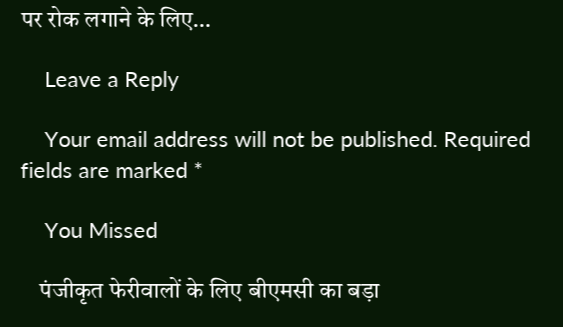पर रोक लगाने के लिए…

    Leave a Reply

    Your email address will not be published. Required fields are marked *

    You Missed

    पंजीकृत फेरीवालों के लिए बीएमसी का बड़ा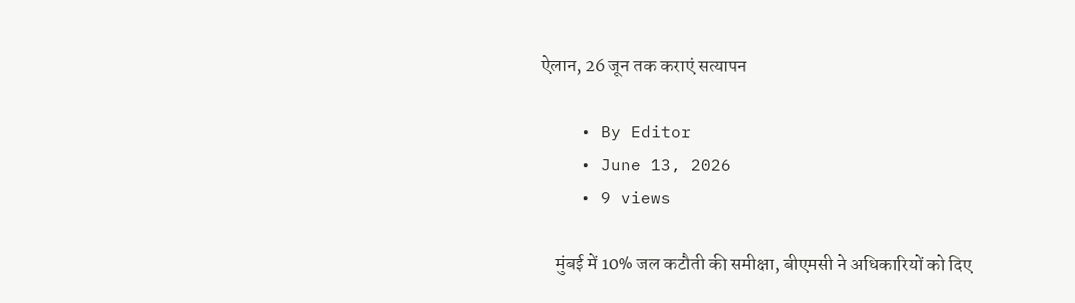ऐलान, 26 जून तक कराएं सत्यापन

    • By Editor
    • June 13, 2026
    • 9 views

    मुंबई में 10% जल कटौती की समीक्षा, बीएमसी ने अधिकारियों को दिए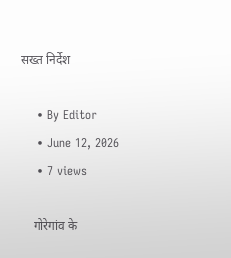सख्त निर्देश

    • By Editor
    • June 12, 2026
    • 7 views

    गोरेगांव के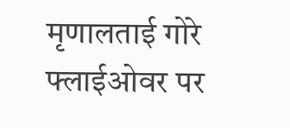मृणालताई गोरे फ्लाईओवर पर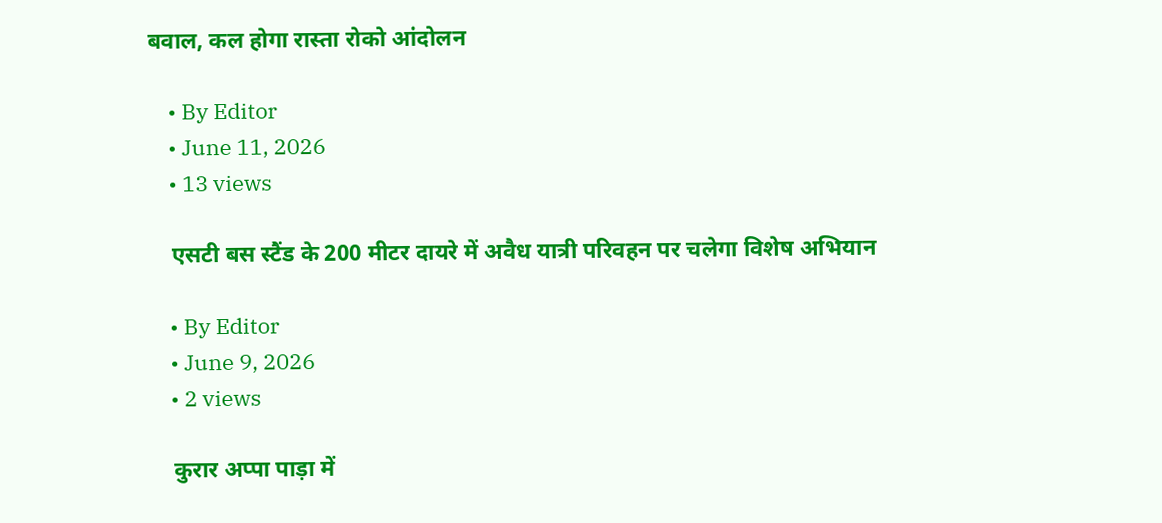बवाल, कल होगा रास्ता रोको आंदोलन

    • By Editor
    • June 11, 2026
    • 13 views

    एसटी बस स्टैंड के 200 मीटर दायरे में अवैध यात्री परिवहन पर चलेगा विशेष अभियान

    • By Editor
    • June 9, 2026
    • 2 views

    कुरार अप्पा पाड़ा में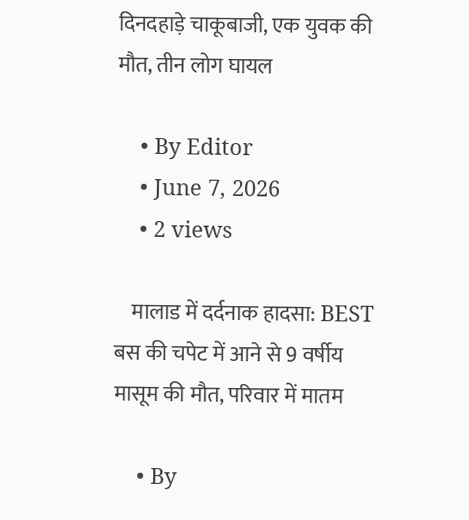दिनदहाड़े चाकूबाजी, एक युवक की मौत, तीन लोग घायल

    • By Editor
    • June 7, 2026
    • 2 views

    मालाड में दर्दनाक हादसा: BEST बस की चपेट में आने से 9 वर्षीय मासूम की मौत, परिवार में मातम

    • By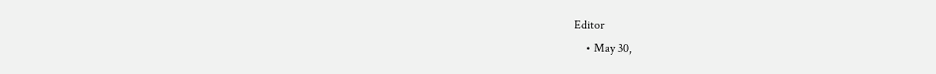Editor
    • May 30,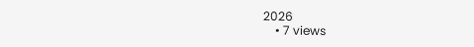2026
    • 7 views